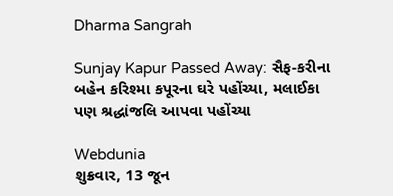Dharma Sangrah

Sunjay Kapur Passed Away: સૈફ-કરીના બહેન કરિશ્મા કપૂરના ઘરે પહોંચ્યા, મલાઈકા પણ શ્રદ્ધાંજલિ આપવા પહોંચ્યા

Webdunia
શુક્રવાર, 13 જૂન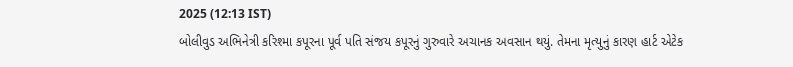2025 (12:13 IST)
બોલીવુડ અભિનેત્રી કરિશ્મા કપૂરના પૂર્વ પતિ સંજય કપૂરનું ગુરુવારે અચાનક અવસાન થયું. તેમના મૃત્યુનું કારણ હાર્ટ એટેક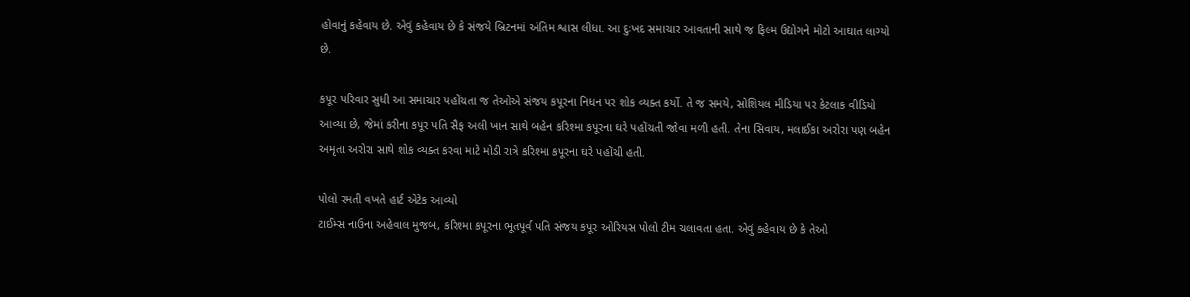હોવાનું કહેવાય છે. એવું કહેવાય છે કે સંજયે બ્રિટનમાં અંતિમ શ્વાસ લીધા. આ દુઃખદ સમાચાર આવતાની સાથે જ ફિલ્મ ઉદ્યોગને મોટો આઘાત લાગ્યો છે.

કપૂર પરિવાર સુધી આ સમાચાર પહોંચતા જ તેઓએ સંજય કપૂરના નિધન પર શોક વ્યક્ત કર્યો. તે જ સમયે, સોશિયલ મીડિયા પર કેટલાક વીડિયો આવ્યા છે, જેમાં કરીના કપૂર પતિ સૈફ અલી ખાન સાથે બહેન કરિશ્મા કપૂરના ઘરે પહોંચતી જોવા મળી હતી. તેના સિવાય, મલાઈકા અરોરા પણ બહેન અમૃતા અરોરા સાથે શોક વ્યક્ત કરવા માટે મોડી રાત્રે કરિશ્મા કપૂરના ઘરે પહોંચી હતી.

પોલો રમતી વખતે હાર્ટ એટેક આવ્યો
ટાઈમ્સ નાઉના અહેવાલ મુજબ, કરિશ્મા કપૂરના ભૂતપૂર્વ પતિ સંજય કપૂર ઓરિયસ પોલો ટીમ ચલાવતા હતા. એવું કહેવાય છે કે તેઓ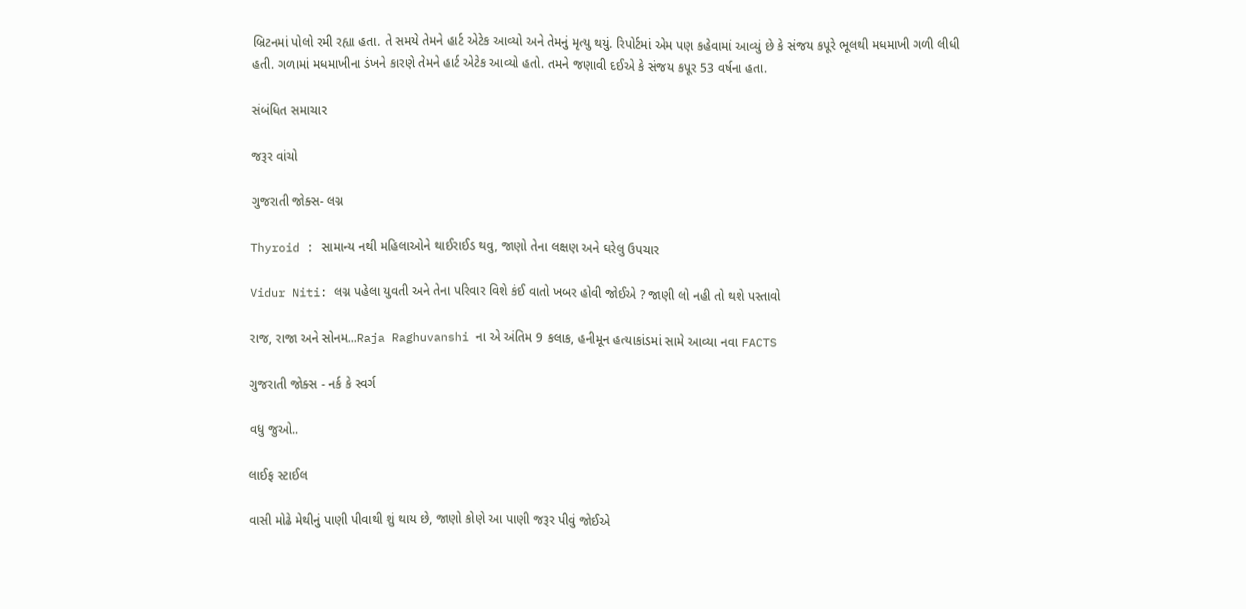બ્રિટનમાં પોલો રમી રહ્યા હતા. તે સમયે તેમને હાર્ટ એટેક આવ્યો અને તેમનું મૃત્યુ થયું. રિપોર્ટમાં એમ પણ કહેવામાં આવ્યું છે કે સંજય કપૂરે ભૂલથી મધમાખી ગળી લીધી હતી. ગળામાં મધમાખીના ડંખને કારણે તેમને હાર્ટ એટેક આવ્યો હતો. તમને જણાવી દઈએ કે સંજય કપૂર 53 વર્ષના હતા.

સંબંધિત સમાચાર

જરૂર વાંચો

ગુજરાતી જોક્સ- લગ્ન

Thyroid : સામાન્ય નથી મહિલાઓને થાઈરાઈડ થવુ, જાણો તેના લક્ષણ અને ઘરેલુ ઉપચાર

Vidur Niti: લગ્ન પહેલા યુવતી અને તેના પરિવાર વિશે કંઈ વાતો ખબર હોવી જોઈએ ? જાણી લો નહી તો થશે પસ્તાવો

રાજ, રાજા અને સોનમ...Raja Raghuvanshi ના એ અંતિમ 9 કલાક, હનીમૂન હત્યાકાંડમાં સામે આવ્યા નવા FACTS

ગુજરાતી જોક્સ - નર્ક કે સ્વર્ગ

વધુ જુઓ..

લાઈફ સ્ટાઈલ

વાસી મોઢે મેથીનું પાણી પીવાથી શું થાય છે, જાણો કોણે આ પાણી જરૂર પીવું જોઈએ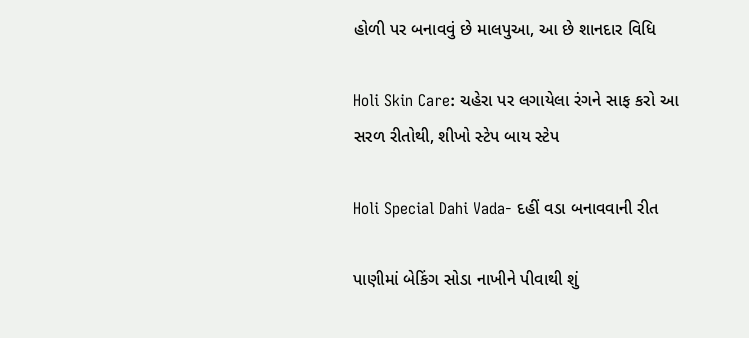હોળી પર બનાવવું છે માલપુઆ, આ છે શાનદાર વિધિ

Holi Skin Care: ચહેરા પર લગાયેલા રંગને સાફ કરો આ સરળ રીતોથી, શીખો સ્ટેપ બાય સ્ટેપ

Holi Special Dahi Vada- દહીં વડા બનાવવાની રીત

પાણીમાં બેકિંગ સોડા નાખીને પીવાથી શું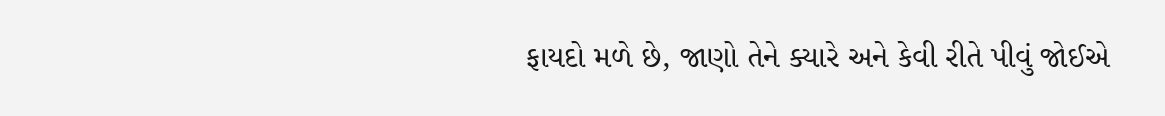ફાયદો મળે છે, જાણો તેને ક્યારે અને કેવી રીતે પીવું જોઈએ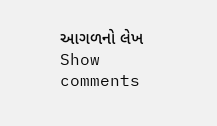આગળનો લેખ
Show comments